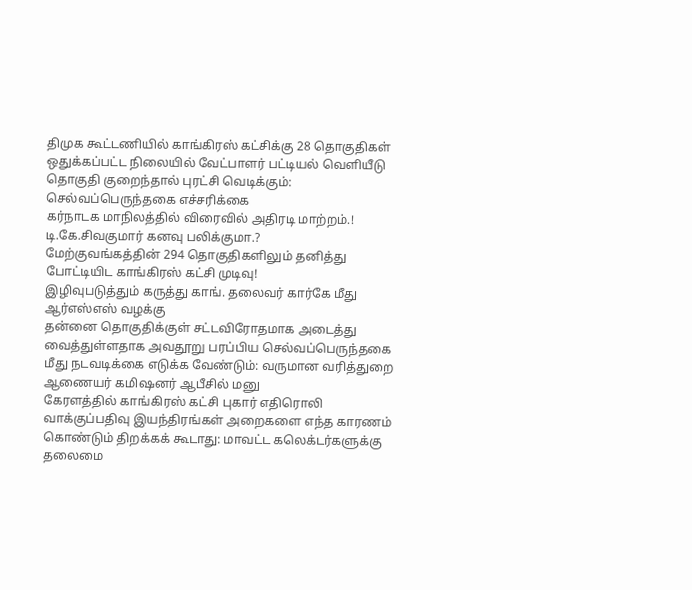திமுக கூட்டணியில் காங்கிரஸ் கட்சிக்கு 28 தொகுதிகள் ஒதுக்கப்பட்ட நிலையில் வேட்பாளர் பட்டியல் வெளியீடு
தொகுதி குறைந்தால் புரட்சி வெடிக்கும்: செல்வப்பெருந்தகை எச்சரிக்கை
கர்நாடக மாநிலத்தில் விரைவில் அதிரடி மாற்றம்.! டி.கே.சிவகுமார் கனவு பலிக்குமா.?
மேற்குவங்கத்தின் 294 தொகுதிகளிலும் தனித்து போட்டியிட காங்கிரஸ் கட்சி முடிவு!
இழிவுபடுத்தும் கருத்து காங். தலைவர் கார்கே மீது ஆர்எஸ்எஸ் வழக்கு
தன்னை தொகுதிக்குள் சட்டவிரோதமாக அடைத்து வைத்துள்ளதாக அவதூறு பரப்பிய செல்வப்பெருந்தகை மீது நடவடிக்கை எடுக்க வேண்டும்: வருமான வரித்துறை ஆணையர் கமிஷனர் ஆபீசில் மனு
கேரளத்தில் காங்கிரஸ் கட்சி புகார் எதிரொலி வாக்குப்பதிவு இயந்திரங்கள் அறைகளை எந்த காரணம் கொண்டும் திறக்கக் கூடாது: மாவட்ட கலெக்டர்களுக்கு தலைமை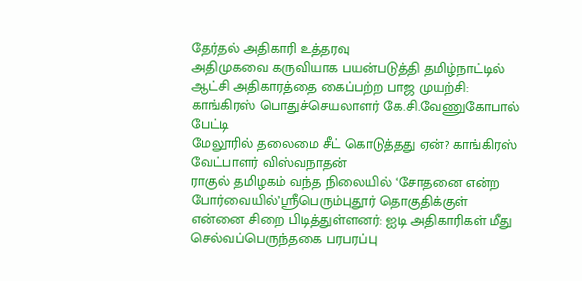தேர்தல் அதிகாரி உத்தரவு
அதிமுகவை கருவியாக பயன்படுத்தி தமிழ்நாட்டில் ஆட்சி அதிகாரத்தை கைப்பற்ற பாஜ முயற்சி: காங்கிரஸ் பொதுச்செயலாளர் கே.சி.வேணுகோபால் பேட்டி
மேலூரில் தலைமை சீட் கொடுத்தது ஏன்? காங்கிரஸ் வேட்பாளர் விஸ்வநாதன்
ராகுல் தமிழகம் வந்த நிலையில் ‘சோதனை என்ற போர்வையில்’ஸ்ரீபெரும்புதூர் தொகுதிக்குள் என்னை சிறை பிடித்துள்ளனர்: ஐடி அதிகாரிகள் மீது செல்வப்பெருந்தகை பரபரப்பு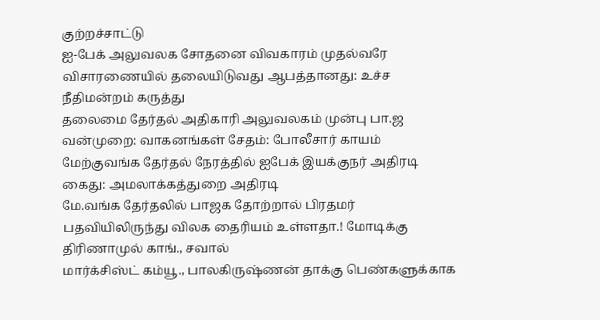குற்றச்சாட்டு
ஐ-பேக் அலுவலக சோதனை விவகாரம் முதல்வரே விசாரணையில் தலையிடுவது ஆபத்தானது: உச்ச நீதிமன்றம் கருத்து
தலைமை தேர்தல் அதிகாரி அலுவலகம் முன்பு பா.ஜ வன்முறை: வாகனங்கள் சேதம்: போலீசார் காயம்
மேற்குவங்க தேர்தல் நேரத்தில் ஐபேக் இயக்குநர் அதிரடி கைது: அமலாக்கத்துறை அதிரடி
மே.வங்க தேர்தலில் பாஜக தோற்றால் பிரதமர் பதவியிலிருந்து விலக தைரியம் உள்ளதா.! மோடிக்கு திரிணாமுல் காங்., சவால்
மார்க்சிஸ்ட் கம்யூ., பாலகிருஷ்ணன் தாக்கு பெண்களுக்காக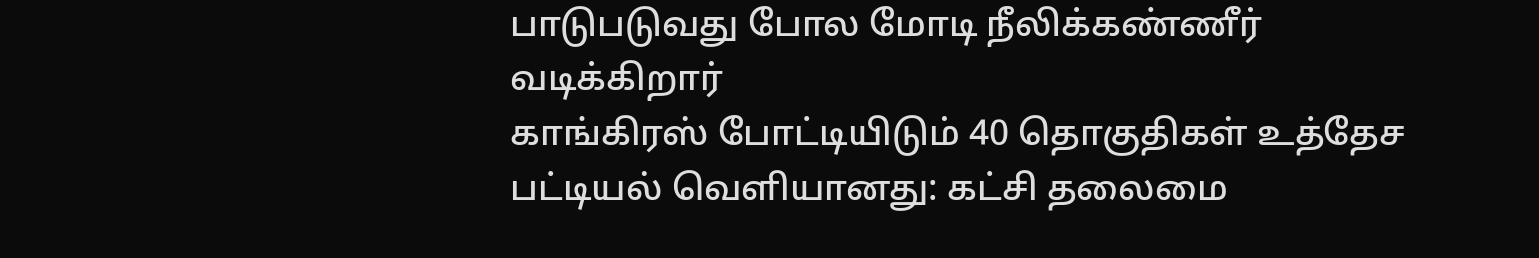பாடுபடுவது போல மோடி நீலிக்கண்ணீர் வடிக்கிறார்
காங்கிரஸ் போட்டியிடும் 40 தொகுதிகள் உத்தேச பட்டியல் வெளியானது: கட்சி தலைமை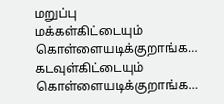மறுப்பு
மக்கள்கிட்டையும் கொள்ளையடிக்குறாங்க… கடவுள்கிட்டையும் கொள்ளையடிக்குறாங்க…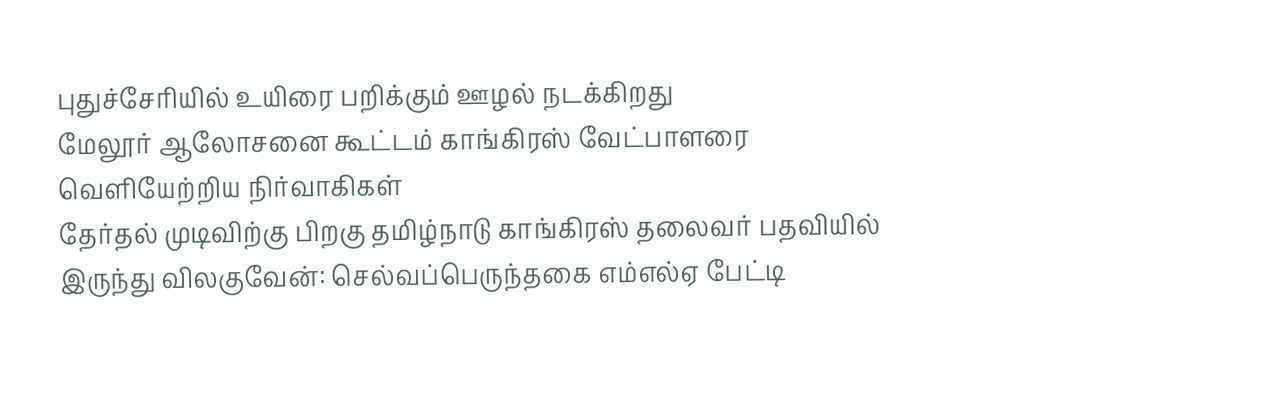புதுச்சேரியில் உயிரை பறிக்கும் ஊழல் நடக்கிறது
மேலூர் ஆலோசனை கூட்டம் காங்கிரஸ் வேட்பாளரை வெளியேற்றிய நிர்வாகிகள்
தேர்தல் முடிவிற்கு பிறகு தமிழ்நாடு காங்கிரஸ் தலைவர் பதவியில் இருந்து விலகுவேன்: செல்வப்பெருந்தகை எம்எல்ஏ பேட்டி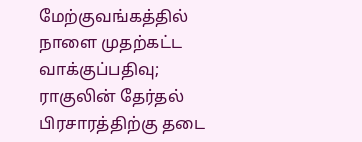மேற்குவங்கத்தில் நாளை முதற்கட்ட வாக்குப்பதிவு; ராகுலின் தேர்தல் பிரசாரத்திற்கு தடை